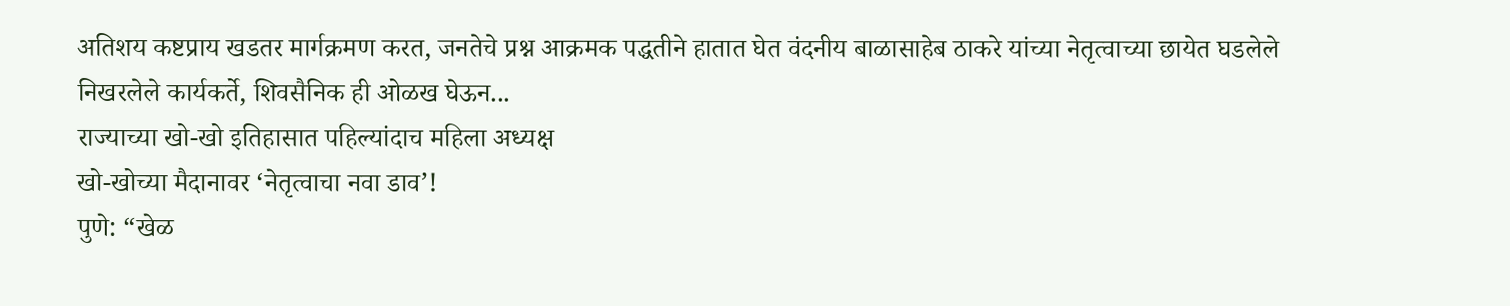अतिशय कष्टप्राय खडतर मार्गक्रमण करत, जनतेचे प्रश्न आक्रमक पद्धतीने हातात घेत वंदनीय बाळासाहेब ठाकरे यांच्या नेतृत्वाच्या छायेत घडलेले निखरलेले कार्यकर्ते, शिवसैनिक ही ओळख घेऊन...
राज्याच्या खो-खो इतिहासात पहिल्यांदाच महिला अध्यक्ष
खो-खोच्या मैदानावर ‘नेतृत्वाचा नवा डाव’!
पुणे: “खेळ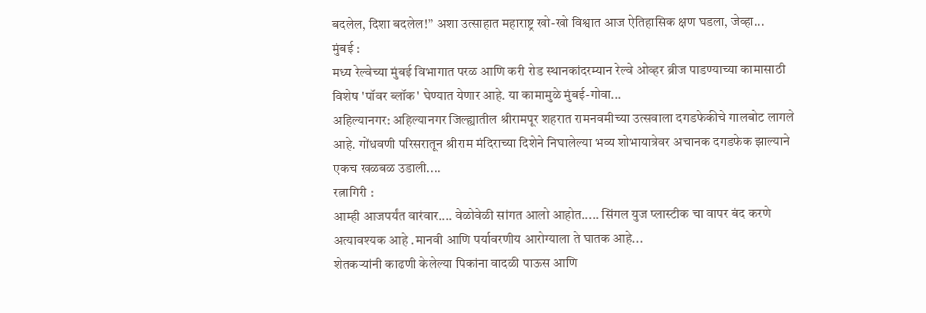बदलेल, दिशा बदलेल!” अशा उत्साहात महाराष्ट्र खो-खो विश्वात आज ऐतिहासिक क्षण घडला, जेव्हा...
मुंबई :
मध्य रेल्वेच्या मुंबई विभागात परळ आणि करी रोड स्थानकांदरम्यान रेल्वे ओव्हर ब्रीज पाडण्याच्या कामासाठी विशेष 'पॉवर ब्लॉक' घेण्यात येणार आहे. या कामामुळे मुंबई-गोवा...
अहिल्यानगर: अहिल्यानगर जिल्ह्यातील श्रीरामपूर शहरात रामनवमीच्या उत्सवाला दगडफेकीचे गालबोट लागले आहे. गोंधवणी परिसरातून श्रीराम मंदिराच्या दिशेने निघालेल्या भव्य शोभायात्रेवर अचानक दगडफेक झाल्याने एकच खळबळ उडाली....
रत्नागिरी :
आम्ही आजपर्यंत वारंवार.... वेळोवेळी सांगत आलो आहोत..... सिंगल युज प्लास्टीक चा वापर बंद करणे अत्यावश्यक आहे .मानवी आणि पर्यावरणीय आरोग्याला ते घातक आहे...
शेतकऱ्यांनी काढणी केलेल्या पिकांना वादळी पाऊस आणि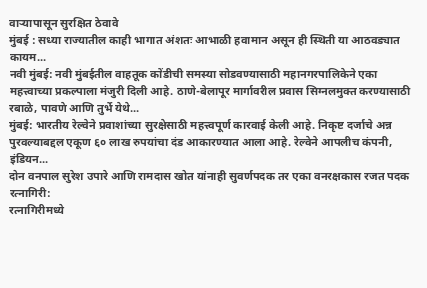वाऱ्यापासून सुरक्षित ठेवावे
मुंबई : सध्या राज्यातील काही भागात अंशतः आभाळी हवामान असून ही स्थिती या आठवड्यात कायम...
नवी मुंबई: नवी मुंबईतील वाहतूक कोंडीची समस्या सोडवण्यासाठी महानगरपालिकेने एका महत्त्वाच्या प्रकल्पाला मंजुरी दिली आहे. ठाणे-बेलापूर मार्गावरील प्रवास सिग्नलमुक्त करण्यासाठी रबाळे, पावणे आणि तुर्भे येथे...
मुंबई: भारतीय रेल्वेने प्रवाशांच्या सुरक्षेसाठी महत्त्वपूर्ण कारवाई केली आहे. निकृष्ट दर्जाचे अन्न पुरवल्याबद्दल एकूण ६० लाख रुपयांचा दंड आकारण्यात आला आहे. रेल्वेने आपलीच कंपनी, इंडियन...
दोन वनपाल सुरेश उपारे आणि रामदास खोत यांनाही सुवर्णपदक तर एका वनरक्षकास रजत पदक
रत्नागिरी:
रत्नागिरीमध्ये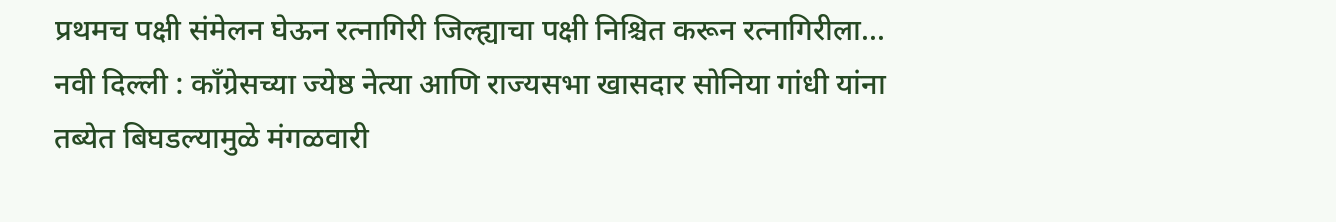प्रथमच पक्षी संमेलन घेऊन रत्नागिरी जिल्ह्याचा पक्षी निश्चित करून रत्नागिरीला...
नवी दिल्ली : काँग्रेसच्या ज्येष्ठ नेत्या आणि राज्यसभा खासदार सोनिया गांधी यांना तब्येत बिघडल्यामुळे मंगळवारी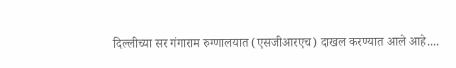दिल्लीच्या सर गंगाराम रुग्णालयात (एसजीआरएच) दाखल करण्यात आले आहे....